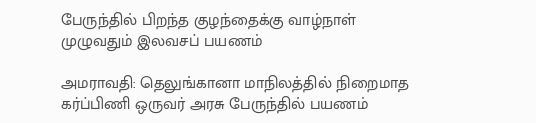பேருந்தில் பிறந்த குழந்தைக்கு வாழ்நாள் முழுவதும் இலவசப் பயணம்

அமராவதி: தெலுங்கானா மாநிலத்தில் நிறைமாத கர்ப்பிணி ஒருவர் அரசு பேருந்தில் பயணம்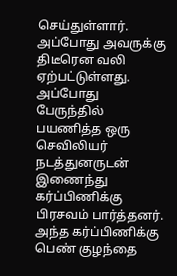செய்துள்ளார். அப்போது அவருக்கு திடீரென வலி ஏற்பட்டுள்ளது. அப்போது பேருந்தில் பயணித்த ஒரு செவிலியர் நடத்துனருடன் இணைந்து கர்ப்பிணிக்கு பிரசவம் பார்த்தனர். அந்த கர்ப்பிணிக்கு பெண் குழந்தை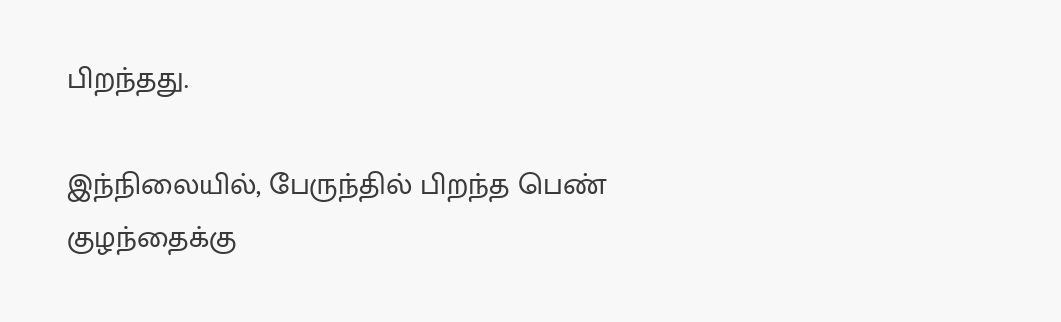பிறந்தது.

இந்நிலையில், பேருந்தில் பிறந்த பெண் குழந்தைக்கு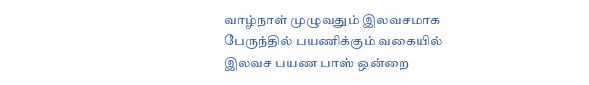வாழ்நாள் முழுவதும் இலவசமாக பேருந்தில் பயணிக்கும் வகையில் இலவச பயண பாஸ் ஒன்றை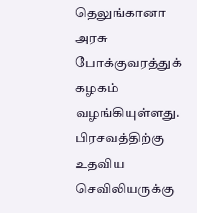தெலுங்கானா அரசு போக்குவரத்துக் கழகம் வழங்கியுள்ளது. பிரசவத்திற்கு உதவிய செவிலியருக்கு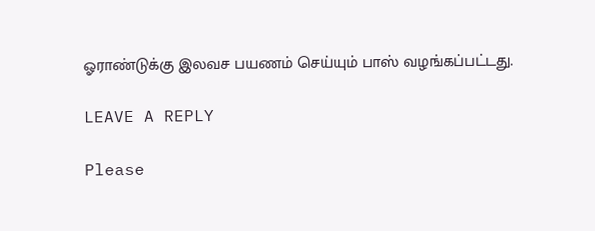ஓராண்டுக்கு இலவச பயணம் செய்யும் பாஸ் வழங்கப்பட்டது.

LEAVE A REPLY

Please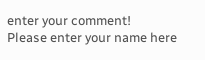enter your comment!
Please enter your name here